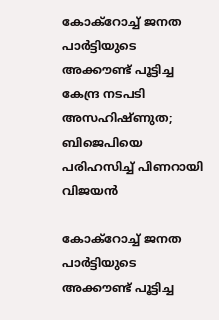കോക്റോച്ച് ജനത പാർട്ടിയുടെ അക്കൗണ്ട് പൂട്ടിച്ച കേന്ദ്ര നടപടി അസഹിഷ്ണുത; ബിജെപിയെ പരിഹസിച്ച് പിണറായി വിജയൻ

കോക്റോച്ച് ജനത പാർട്ടിയുടെ അക്കൗണ്ട് പൂട്ടിച്ച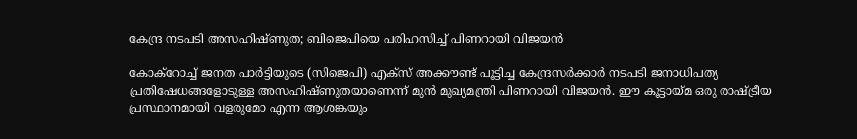കേന്ദ്ര നടപടി അസഹിഷ്ണുത; ബിജെപിയെ പരിഹസിച്ച് പിണറായി വിജയൻ

കോക്റോച്ച് ജനത പാർട്ടിയുടെ (സിജെപി) എക്സ് അക്കൗണ്ട് പൂട്ടിച്ച കേന്ദ്രസർക്കാർ നടപടി ജനാധിപത്യ പ്രതിഷേധങ്ങളോടുള്ള അസഹിഷ്ണുതയാണെന്ന് മുൻ മുഖ്യമന്ത്രി പിണറായി വിജയൻ. ഈ കൂട്ടായ്മ ഒരു രാഷ്ട്രീയ പ്രസ്ഥാനമായി വളരുമോ എന്ന ആശങ്കയും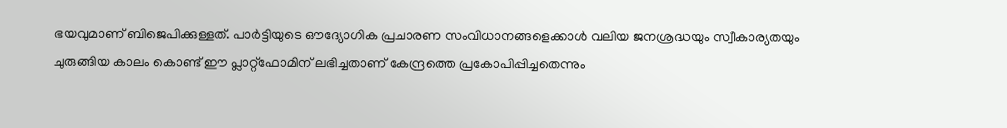ഭയവുമാണ് ബിജെപിക്കുള്ളത്. പാർട്ടിയുടെ ഔദ്യോഗിക പ്രചാരണ സംവിധാനങ്ങളെക്കാൾ വലിയ ജനശ്രദ്ധയും സ്വീകാര്യതയും ചുരുങ്ങിയ കാലം കൊണ്ട് ഈ പ്ലാറ്റ്‌ഫോമിന് ലഭിച്ചതാണ് കേന്ദ്രത്തെ പ്രകോപിപ്പിച്ചതെന്നും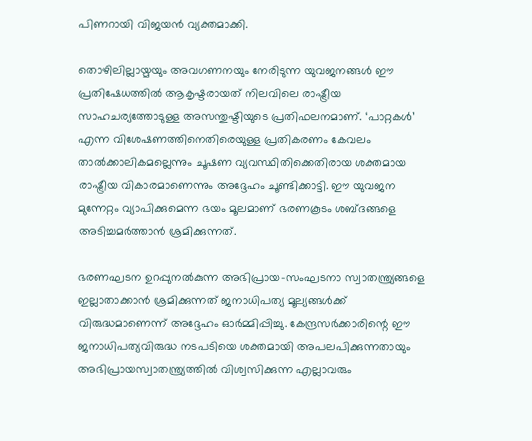പിണറായി വിജയൻ വ്യക്തമാക്കി.

തൊഴിലില്ലായ്മയും അവഗണനയും നേരിടുന്ന യുവജനങ്ങൾ ഈ പ്രതിഷേധത്തിൽ ആകൃഷ്ടരായത് നിലവിലെ രാഷ്ട്രീയ സാഹചര്യത്തോടുള്ള അസന്തുഷ്ടിയുടെ പ്രതിഫലനമാണ്. ‘പാറ്റകൾ’ എന്ന വിശേഷണത്തിനെതിരെയുള്ള പ്രതികരണം കേവലം താൽക്കാലികമല്ലെന്നും ചൂഷണ വ്യവസ്ഥിതിക്കെതിരായ ശക്തമായ രാഷ്ട്രീയ വികാരമാണെന്നും അദ്ദേഹം ചൂണ്ടിക്കാട്ടി. ഈ യുവജന മുന്നേറ്റം വ്യാപിക്കുമെന്ന ഭയം മൂലമാണ് ഭരണകൂടം ശബ്ദങ്ങളെ അടിച്ചമർത്താൻ ശ്രമിക്കുന്നത്.

ഭരണഘടന ഉറപ്പുനൽകുന്ന അഭിപ്രായ-സംഘടനാ സ്വാതന്ത്ര്യങ്ങളെ ഇല്ലാതാക്കാൻ ശ്രമിക്കുന്നത് ജനാധിപത്യ മൂല്യങ്ങൾക്ക് വിരുദ്ധമാണെന്ന് അദ്ദേഹം ഓർമ്മിപ്പിച്ചു. കേന്ദ്രസർക്കാരിന്റെ ഈ ജനാധിപത്യവിരുദ്ധ നടപടിയെ ശക്തമായി അപലപിക്കുന്നതായും അഭിപ്രായസ്വാതന്ത്ര്യത്തിൽ വിശ്വസിക്കുന്ന എല്ലാവരും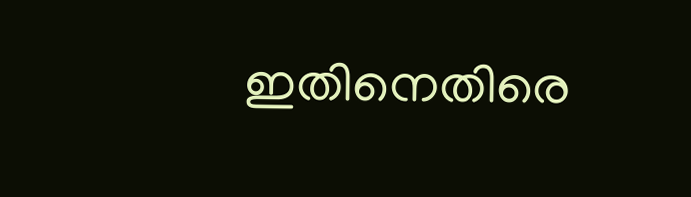ഇതിനെതിരെ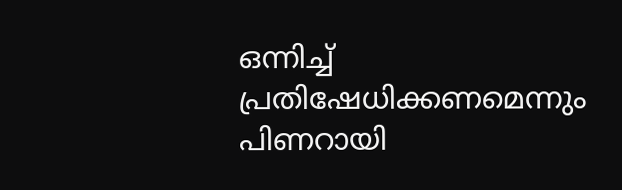ഒന്നിച്ച് പ്രതിഷേധിക്കണമെന്നും പിണറായി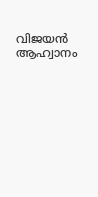വിജയൻ ആഹ്വാനം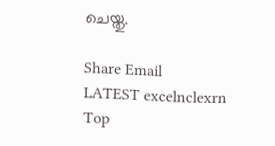ചെയ്തു.

Share Email
LATEST excelnclexrn
Top